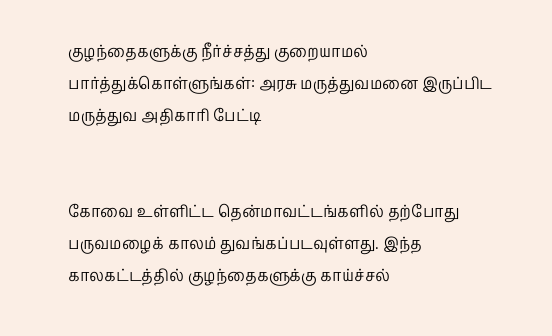குழந்தைகளுக்கு நீர்ச்சத்து குறையாமல் பார்த்துக்கொள்ளுங்கள்: அரசு மருத்துவமனை இருப்பிட மருத்துவ அதிகாரி பேட்டி


கோவை உள்ளிட்ட தென்மாவட்டங்களில் தற்போது பருவமழைக் காலம் துவங்கப்படவுள்ளது. இந்த காலகட்டத்தில் குழந்தைகளுக்கு காய்ச்சல்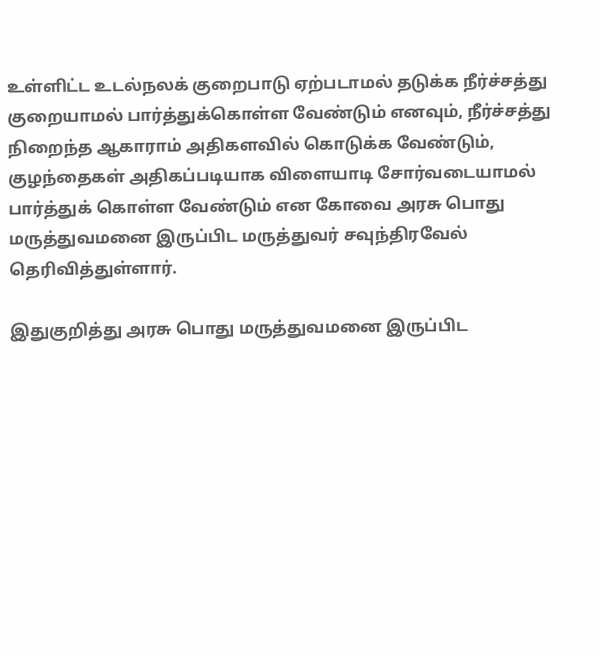உள்ளிட்ட உடல்நலக் குறைபாடு ஏற்படாமல் தடுக்க நீர்ச்சத்து குறையாமல் பார்த்துக்கொள்ள வேண்டும் எனவும், நீர்ச்சத்து நிறைந்த ஆகாராம் அதிகளவில் கொடுக்க வேண்டும், குழந்தைகள் அதிகப்படியாக விளையாடி சோர்வடையாமல் பார்த்துக் கொள்ள வேண்டும் என கோவை அரசு பொது மருத்துவமனை இருப்பிட மருத்துவர் சவுந்திரவேல் தெரிவித்துள்ளார்.

இதுகுறித்து அரசு பொது மருத்துவமனை இருப்பிட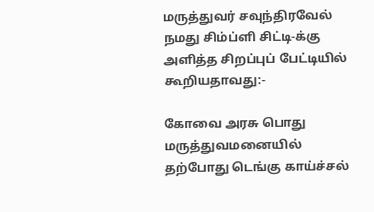மருத்துவர் சவுந்திரவேல் நமது சிம்ப்ளி சிட்டி-க்கு அளித்த சிறப்புப் பேட்டியில் கூறியதாவது:-

கோவை அரசு பொது மருத்துவமனையில் தற்போது டெங்கு காய்ச்சல்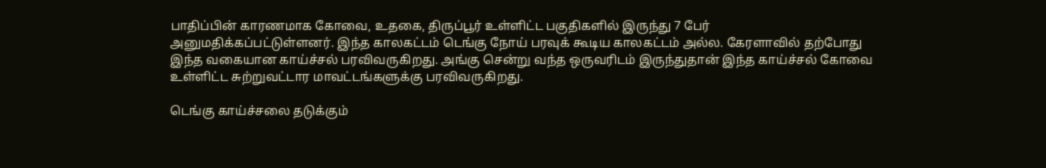பாதிப்பின் காரணமாக கோவை, உதகை, திருப்பூர் உள்ளிட்ட பகுதிகளில் இருந்து 7 பேர் அனுமதிக்கப்பட்டுள்ளனர். இந்த காலகட்டம் டெங்கு நோய் பரவுக் கூடிய காலகட்டம் அல்ல. கேரளாவில் தற்போது இந்த வகையான காய்ச்சல் பரவிவருகிறது. அங்கு சென்று வந்த ஒருவரிடம் இருந்துதான் இந்த காய்ச்சல் கோவை உள்ளிட்ட சுற்றுவட்டார மாவட்டங்களுக்கு பரவிவருகிறது.

டெங்கு காய்ச்சலை தடுக்கும்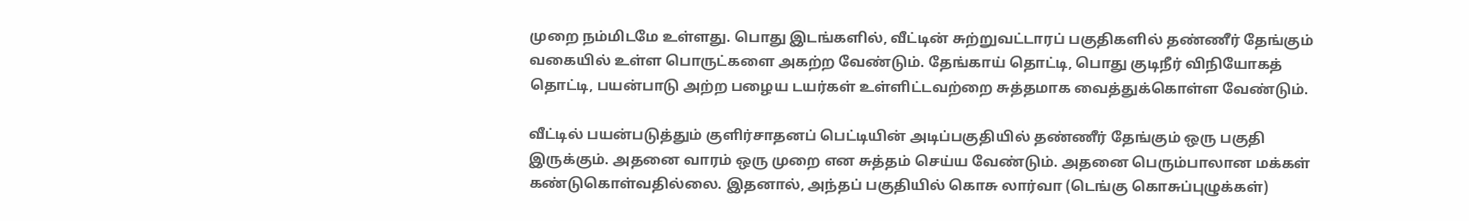முறை நம்மிடமே உள்ளது. பொது இடங்களில், வீட்டின் சுற்றுவட்டாரப் பகுதிகளில் தண்ணீர் தேங்கும் வகையில் உள்ள பொருட்களை அகற்ற வேண்டும். தேங்காய் தொட்டி, பொது குடிநீர் விநியோகத் தொட்டி, பயன்பாடு அற்ற பழைய டயர்கள் உள்ளிட்டவற்றை சுத்தமாக வைத்துக்கொள்ள வேண்டும்.

வீட்டில் பயன்படுத்தும் குளிர்சாதனப் பெட்டியின் அடிப்பகுதியில் தண்ணீர் தேங்கும் ஒரு பகுதி இருக்கும். அதனை வாரம் ஒரு முறை என சுத்தம் செய்ய வேண்டும். அதனை பெரும்பாலான மக்கள் கண்டுகொள்வதில்லை. இதனால், அந்தப் பகுதியில் கொசு லார்வா (டெங்கு கொசுப்புழுக்கள்)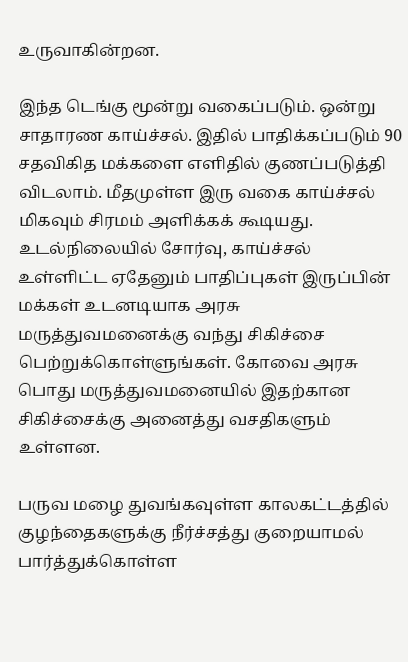உருவாகின்றன.

இந்த டெங்கு மூன்று வகைப்படும். ஒன்று சாதாரண காய்ச்சல். இதில் பாதிக்கப்படும் 90 சதவிகித மக்களை எளிதில் குணப்படுத்தி விடலாம். மீதமுள்ள இரு வகை காய்ச்சல் மிகவும் சிரமம் அளிக்கக் கூடியது. உடல்நிலையில் சோர்வு, காய்ச்சல் உள்ளிட்ட ஏதேனும் பாதிப்புகள் இருப்பின் மக்கள் உடனடியாக அரசு மருத்துவமனைக்கு வந்து சிகிச்சை பெற்றுக்கொள்ளுங்கள். கோவை அரசு பொது மருத்துவமனையில் இதற்கான சிகிச்சைக்கு அனைத்து வசதிகளும் உள்ளன.

பருவ மழை துவங்கவுள்ள காலகட்டத்தில் குழந்தைகளுக்கு நீர்ச்சத்து குறையாமல் பார்த்துக்கொள்ள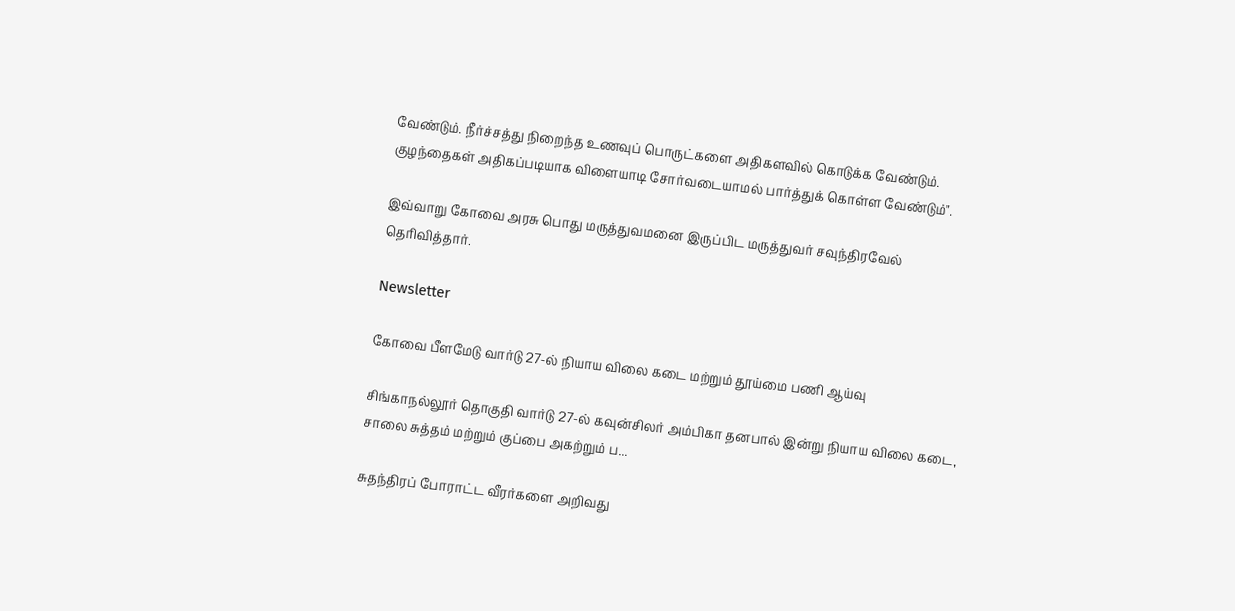வேண்டும். நீர்ச்சத்து நிறைந்த உணவுப் பொருட்களை அதிகளவில் கொடுக்க வேண்டும். குழந்தைகள் அதிகப்படியாக விளையாடி சோர்வடையாமல் பார்த்துக் கொள்ள வேண்டும்".

இவ்வாறு கோவை அரசு பொது மருத்துவமனை இருப்பிட மருத்துவர் சவுந்திரவேல் தெரிவித்தார்.

Newsletter

கோவை பீளமேடு வார்டு 27-ல் நியாய விலை கடை மற்றும் தூய்மை பணி ஆய்வு

சிங்காநல்லூர் தொகுதி வார்டு 27-ல் கவுன்சிலர் அம்பிகா தனபால் இன்று நியாய விலை கடை, சாலை சுத்தம் மற்றும் குப்பை அகற்றும் ப...

சுதந்திரப் போராட்ட வீரர்களை அறிவது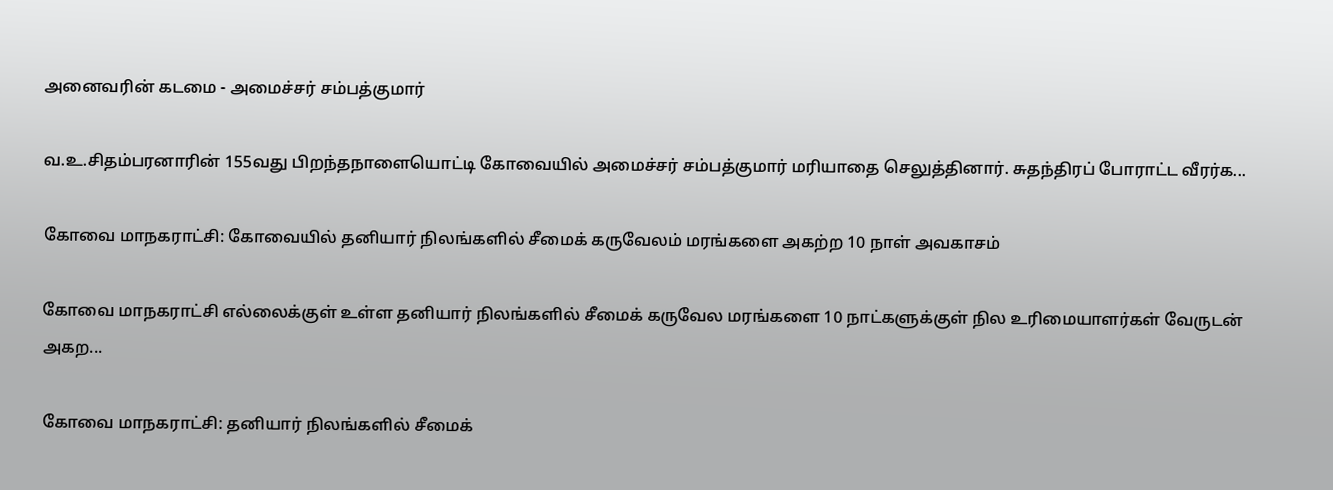அனைவரின் கடமை - அமைச்சர் சம்பத்குமார்

வ.உ.சிதம்பரனாரின் 155வது பிறந்தநாளையொட்டி கோவையில் அமைச்சர் சம்பத்குமார் மரியாதை செலுத்தினார். சுதந்திரப் போராட்ட வீரர்க...

கோவை மாநகராட்சி: கோவையில் தனியார் நிலங்களில் சீமைக் கருவேலம் மரங்களை அகற்ற 10 நாள் அவகாசம்

கோவை மாநகராட்சி எல்லைக்குள் உள்ள தனியார் நிலங்களில் சீமைக் கருவேல மரங்களை 10 நாட்களுக்குள் நில உரிமையாளர்கள் வேருடன் அகற...

கோவை மாநகராட்சி: தனியார் நிலங்களில் சீமைக்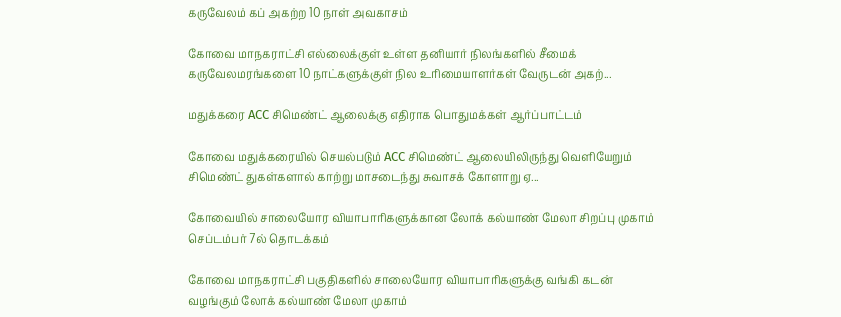கருவேலம் கப் அகற்ற 10 நாள் அவகாசம்

கோவை மாநகராட்சி எல்லைக்குள் உள்ள தனியார் நிலங்களில் சீமைக் கருவேலமரங்களை 10 நாட்களுக்குள் நில உரிமையாளர்கள் வேருடன் அகற்...

மதுக்கரை ACC சிமெண்ட் ஆலைக்கு எதிராக பொதுமக்கள் ஆர்ப்பாட்டம்

கோவை மதுக்கரையில் செயல்படும் ACC சிமெண்ட் ஆலையிலிருந்து வெளியேறும் சிமெண்ட் துகள்களால் காற்று மாசடைந்து சுவாசக் கோளாறு ஏ...

கோவையில் சாலையோர வியாபாரிகளுக்கான லோக் கல்யாண் மேலா சிறப்பு முகாம் செப்டம்பர் 7ல் தொடக்கம்

கோவை மாநகராட்சி பகுதிகளில் சாலையோர வியாபாரிகளுக்கு வங்கி கடன் வழங்கும் லோக் கல்யாண் மேலா முகாம்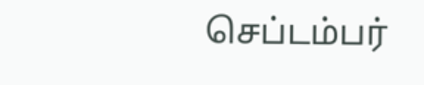செப்டம்பர்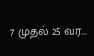7 முதல் 25 வர...